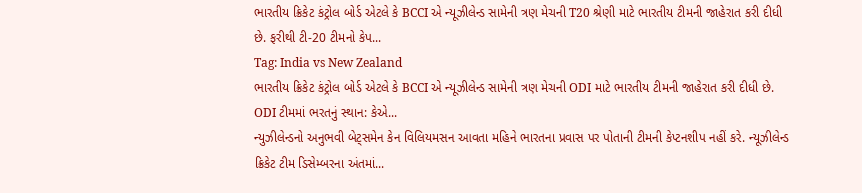ભારતીય ક્રિકેટ કંટ્રોલ બોર્ડ એટલે કે BCCI એ ન્યૂઝીલેન્ડ સામેની ત્રણ મેચની T20 શ્રેણી માટે ભારતીય ટીમની જાહેરાત કરી દીધી છે. ફરીથી ટી-20 ટીમનો કેપ...
Tag: India vs New Zealand
ભારતીય ક્રિકેટ કંટ્રોલ બોર્ડ એટલે કે BCCI એ ન્યૂઝીલેન્ડ સામેની ત્રણ મેચની ODI માટે ભારતીય ટીમની જાહેરાત કરી દીધી છે. ODI ટીમમાં ભરતનું સ્થાન: કેએ...
ન્યુઝીલેન્ડનો અનુભવી બેટ્સમેન કેન વિલિયમસન આવતા મહિને ભારતના પ્રવાસ પર પોતાની ટીમની કેપ્ટનશીપ નહીં કરે. ન્યૂઝીલેન્ડ ક્રિકેટ ટીમ ડિસેમ્બરના અંતમાં...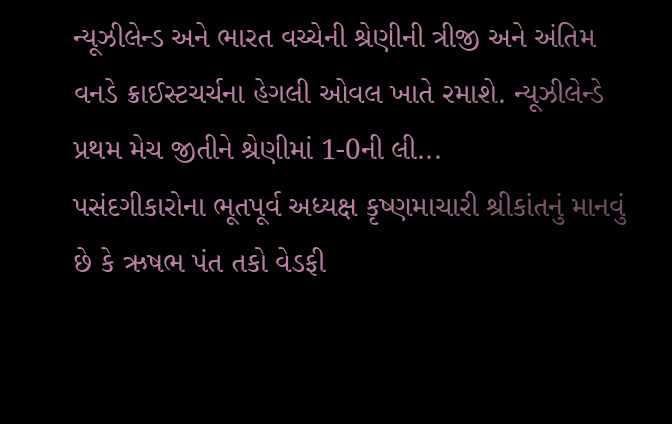ન્યૂઝીલેન્ડ અને ભારત વચ્ચેની શ્રેણીની ત્રીજી અને અંતિમ વનડે ક્રાઈસ્ટચર્ચના હેગલી ઓવલ ખાતે રમાશે. ન્યૂઝીલેન્ડે પ્રથમ મેચ જીતીને શ્રેણીમાં 1-0ની લી...
પસંદગીકારોના ભૂતપૂર્વ અધ્યક્ષ કૃષ્ણમાચારી શ્રીકાંતનું માનવું છે કે ઋષભ પંત તકો વેડફી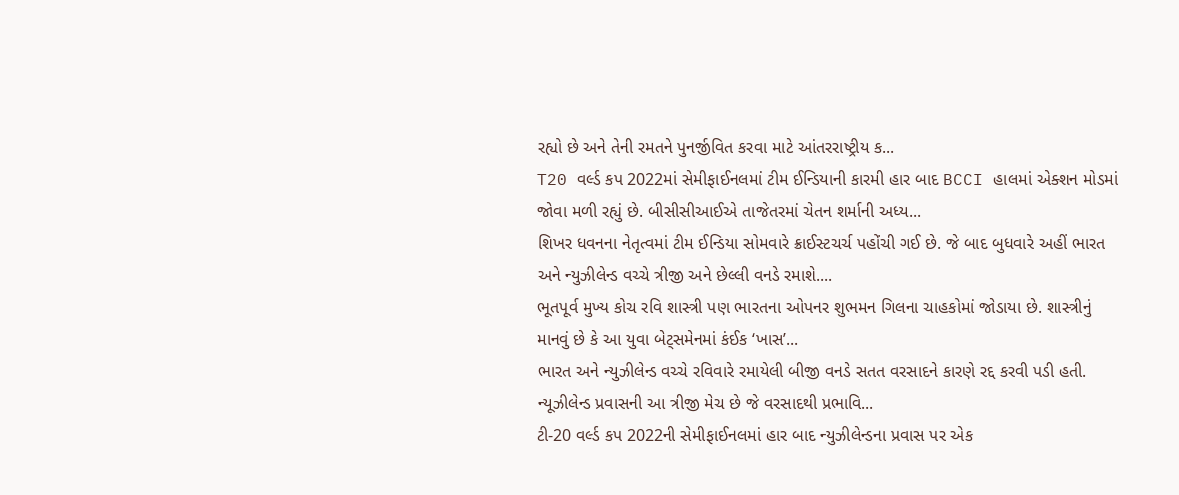રહ્યો છે અને તેની રમતને પુનર્જીવિત કરવા માટે આંતરરાષ્ટ્રીય ક...
T20 વર્લ્ડ કપ 2022માં સેમીફાઈનલમાં ટીમ ઈન્ડિયાની કારમી હાર બાદ BCCI હાલમાં એક્શન મોડમાં જોવા મળી રહ્યું છે. બીસીસીઆઈએ તાજેતરમાં ચેતન શર્માની અધ્ય...
શિખર ધવનના નેતૃત્વમાં ટીમ ઈન્ડિયા સોમવારે ક્રાઈસ્ટચર્ચ પહોંચી ગઈ છે. જે બાદ બુધવારે અહીં ભારત અને ન્યુઝીલેન્ડ વચ્ચે ત્રીજી અને છેલ્લી વનડે રમાશે....
ભૂતપૂર્વ મુખ્ય કોચ રવિ શાસ્ત્રી પણ ભારતના ઓપનર શુભમન ગિલના ચાહકોમાં જોડાયા છે. શાસ્ત્રીનું માનવું છે કે આ યુવા બેટ્સમેનમાં કંઈક ‘ખાસ’...
ભારત અને ન્યુઝીલેન્ડ વચ્ચે રવિવારે રમાયેલી બીજી વનડે સતત વરસાદને કારણે રદ્દ કરવી પડી હતી. ન્યૂઝીલેન્ડ પ્રવાસની આ ત્રીજી મેચ છે જે વરસાદથી પ્રભાવિ...
ટી-20 વર્લ્ડ કપ 2022ની સેમીફાઈનલમાં હાર બાદ ન્યુઝીલેન્ડના પ્રવાસ પર એક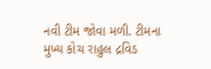નવી ટીમ જોવા મળી. ટીમના મુખ્ય કોચ રાહુલ દ્રવિડ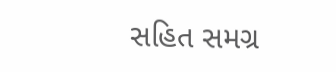સહિત સમગ્ર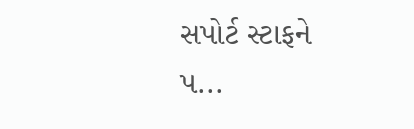સપોર્ટ સ્ટાફને પ...